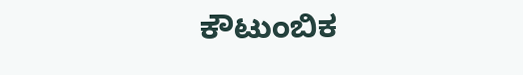ಕೌಟುಂಬಿಕ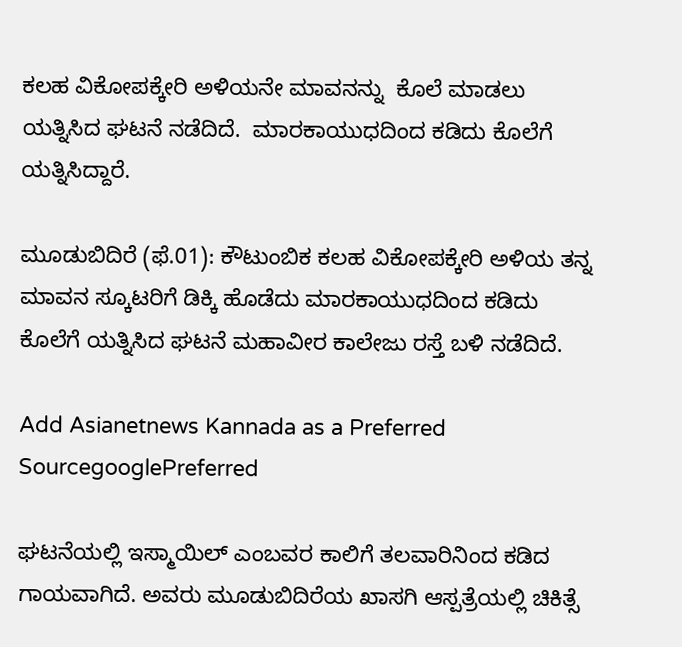ಕಲಹ ವಿಕೋಪಕ್ಕೇರಿ ಅಳಿಯನೇ ಮಾವನನ್ನು  ಕೊಲೆ ಮಾಡಲು ಯತ್ನಿಸಿದ ಘಟನೆ ನಡೆದಿದೆ.  ಮಾರಕಾಯುಧದಿಂದ ಕಡಿದು ಕೊಲೆಗೆ ಯತ್ನಿಸಿದ್ದಾರೆ.

ಮೂಡುಬಿದಿರೆ (ಫೆ.01): ಕೌಟುಂಬಿಕ ಕಲಹ ವಿಕೋಪಕ್ಕೇರಿ ಅಳಿಯ ತನ್ನ ಮಾವನ ಸ್ಕೂಟರಿಗೆ ಡಿಕ್ಕಿ ಹೊಡೆದು ಮಾರಕಾಯುಧದಿಂದ ಕಡಿದು ಕೊಲೆಗೆ ಯತ್ನಿಸಿದ ಘಟನೆ ಮಹಾವೀರ ಕಾಲೇಜು ರಸ್ತೆ ಬಳಿ ನಡೆದಿದೆ.

Add Asianetnews Kannada as a Preferred SourcegooglePreferred

ಘಟನೆಯಲ್ಲಿ ಇಸ್ಮಾಯಿಲ್‌ ಎಂಬವರ ಕಾಲಿಗೆ ತಲವಾರಿನಿಂದ ಕಡಿದ ಗಾಯವಾಗಿದೆ. ಅವರು ಮೂಡುಬಿದಿರೆಯ ಖಾಸಗಿ ಆಸ್ಪತ್ರೆಯಲ್ಲಿ ಚಿಕಿತ್ಸೆ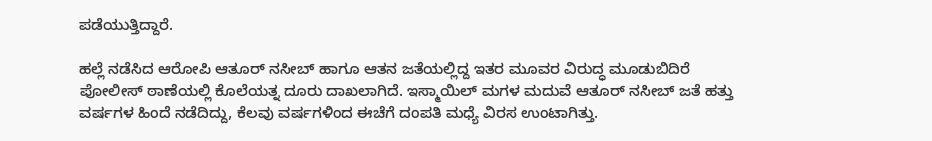ಪಡೆಯುತ್ತಿದ್ದಾರೆ.

ಹಲ್ಲೆ ನಡೆಸಿದ ಆರೋಪಿ ಆತೂರ್‌ ನಸೀಬ್‌ ಹಾಗೂ ಆತನ ಜತೆಯಲ್ಲಿದ್ದ ಇತರ ಮೂವರ ವಿರುದ್ಧ ಮೂಡುಬಿದಿರೆ ಪೋಲೀಸ್‌ ಠಾಣೆಯಲ್ಲಿ ಕೊಲೆಯತ್ನ ದೂರು ದಾಖಲಾಗಿದೆ. ಇಸ್ಮಾಯಿಲ್‌ ಮಗಳ ಮದುವೆ ಆತೂರ್‌ ನಸೀಬ್‌ ಜತೆ ಹತ್ತು ವರ್ಷಗಳ ಹಿಂದೆ ನಡೆದಿದ್ದು, ಕೆಲವು ವರ್ಷಗಳಿಂದ ಈಚೆಗೆ ದಂಪತಿ ಮಧ್ಯೆ ವಿರಸ ಉಂಟಾಗಿತ್ತು.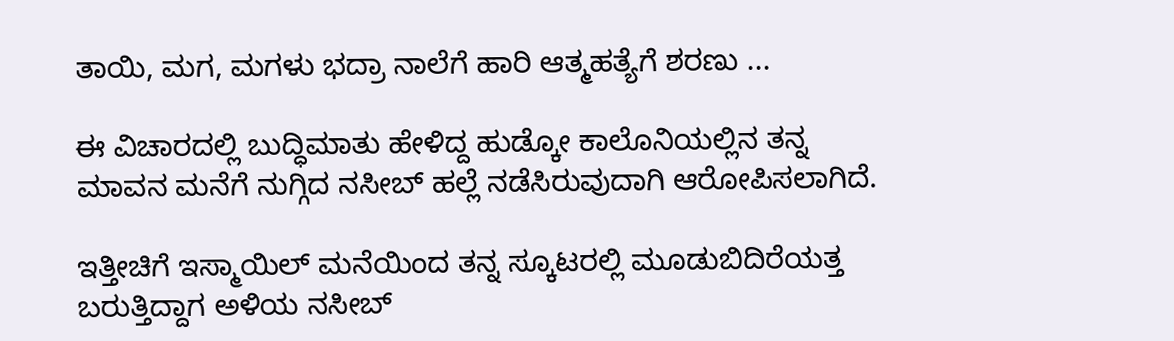ತಾಯಿ, ಮಗ, ಮಗಳು ಭದ್ರಾ ನಾಲೆಗೆ ಹಾರಿ ಆತ್ಮಹತ್ಯೆಗೆ ಶರಣು ...

ಈ ವಿಚಾರದಲ್ಲಿ ಬುದ್ಧಿಮಾತು ಹೇಳಿದ್ದ ಹುಡ್ಕೋ ಕಾಲೊನಿಯಲ್ಲಿನ ತನ್ನ ಮಾವನ ಮನೆಗೆ ನುಗ್ಗಿದ ನಸೀಬ್‌ ಹಲ್ಲೆ ನಡೆಸಿರುವುದಾಗಿ ಆರೋಪಿಸಲಾಗಿದೆ.

ಇತ್ತೀಚಿಗೆ ಇಸ್ಮಾಯಿಲ್‌ ಮನೆಯಿಂದ ತನ್ನ ಸ್ಕೂಟರಲ್ಲಿ ಮೂಡುಬಿದಿರೆಯತ್ತ ಬರುತ್ತಿದ್ದಾಗ ಅಳಿಯ ನಸೀಬ್‌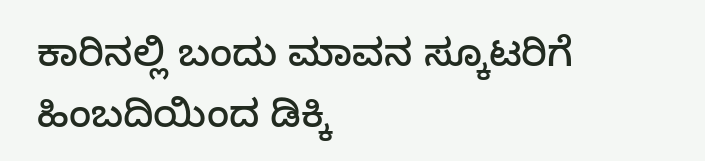ಕಾರಿನಲ್ಲಿ ಬಂದು ಮಾವನ ಸ್ಕೂಟರಿಗೆ ಹಿಂಬದಿಯಿಂದ ಡಿಕ್ಕಿ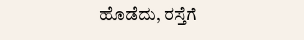ಹೊಡೆದು, ರಸ್ತೆಗೆ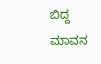ಬಿದ್ದ ಮಾವನ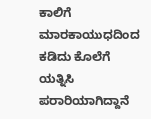ಕಾಲಿಗೆ ಮಾರಕಾಯುಧದಿಂದ ಕಡಿದು ಕೊಲೆಗೆ ಯತ್ನಿಸಿ ಪರಾರಿಯಾಗಿದ್ದಾನೆ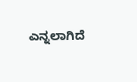ಎನ್ನಲಾಗಿದೆ